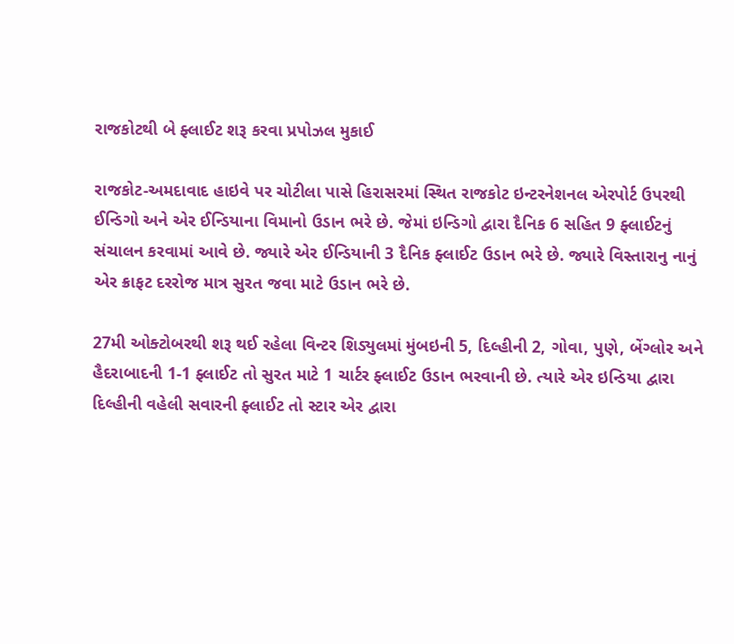રાજકોટથી બે ફ્લાઈટ શરૂ કરવા પ્રપોઝલ મુકાઈ

રાજકોટ-અમદાવાદ હાઇવે પર ચોટીલા પાસે હિરાસરમાં સ્થિત રાજકોટ ઇન્ટરનેશનલ એરપોર્ટ ઉપરથી ઈન્ડિગો અને એર ઈન્ડિયાના વિમાનો ઉડાન ભરે છે. જેમાં ઇન્ડિગો દ્વારા દૈનિક 6 સહિત 9 ફ્લાઈટનું સંચાલન કરવામાં આવે છે. જ્યારે એર ઈન્ડિયાની 3 દૈનિક ફ્લાઈટ ઉડાન ભરે છે. જ્યારે વિસ્તારાનુ નાનું એર ક્રાફટ દરરોજ માત્ર સુરત જવા માટે ઉડાન ભરે છે.

27મી ઓક્ટોબરથી શરૂ થઈ રહેલા વિન્ટર શિડ્યુલમાં મુંબઇની 5, દિલ્હીની 2, ગોવા, પુણે, બેંગ્લોર અને હૈદરાબાદની 1-1 ફ્લાઈટ તો સુરત માટે 1 ચાર્ટર ફ્લાઈટ ઉડાન ભરવાની છે. ત્યારે એર ઇન્ડિયા દ્વારા દિલ્હીની વહેલી સવારની ફ્લાઈટ તો સ્ટાર એર દ્વારા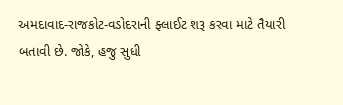અમદાવાદ-રાજકોટ-વડોદરાની ફ્લાઈટ શરૂ કરવા માટે તૈયારી બતાવી છે. જોકે, હજુ સુધી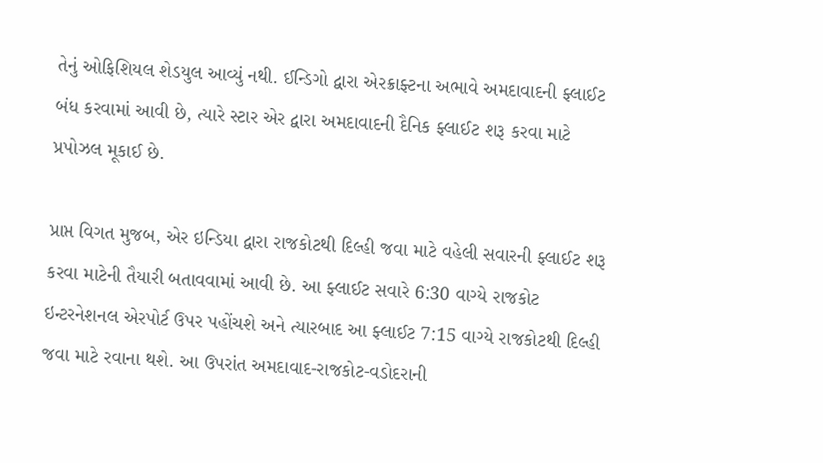તેનું ઓફિશિયલ શેડયુલ આવ્યું નથી. ઈન્ડિગો દ્વારા એરક્રાફ્ટના અભાવે અમદાવાદની ફ્લાઈટ બંધ કરવામાં આવી છે, ત્યારે સ્ટાર એર દ્વારા અમદાવાદની દૈનિક ફ્લાઈટ શરૂ કરવા માટે પ્રપોઝલ મૂકાઈ છે.

પ્રાપ્ત વિગત મુજબ, એર ઇન્ડિયા દ્વારા રાજકોટથી દિલ્હી જવા માટે વહેલી સવારની ફ્લાઈટ શરૂ કરવા માટેની તૈયારી બતાવવામાં આવી છે. આ ફ્લાઈટ સવારે 6:30 વાગ્યે રાજકોટ ઇન્ટરનેશનલ એરપોર્ટ ઉપર પહોંચશે અને ત્યારબાદ આ ફ્લાઈટ 7:15 વાગ્યે રાજકોટથી દિલ્હી જવા માટે રવાના થશે. આ ઉપરાંત અમદાવાદ-રાજકોટ-વડોદરાની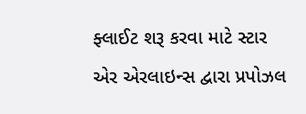ફ્લાઈટ શરૂ કરવા માટે સ્ટાર એર એરલાઇન્સ દ્વારા પ્રપોઝલ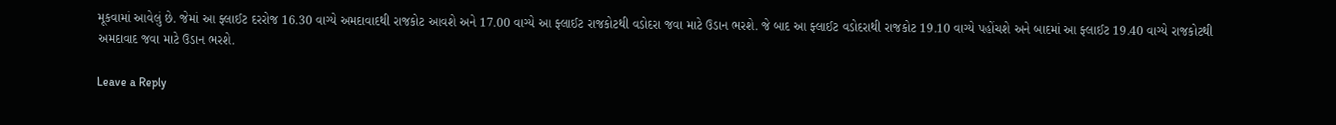મૂકવામાં આવેલું છે. જેમાં આ ફ્લાઈટ દરરોજ 16.30 વાગ્યે અમદાવાદથી રાજકોટ આવશે અને 17.00 વાગ્યે આ ફ્લાઈટ રાજકોટથી વડોદરા જવા માટે ઉડાન ભરશે. જે બાદ આ ફ્લાઈટ વડોદરાથી રાજકોટ 19.10 વાગ્યે પહોંચશે અને બાદમાં આ ફ્લાઈટ 19.40 વાગ્યે રાજકોટથી અમદાવાદ જવા માટે ઉડાન ભરશે.

Leave a Reply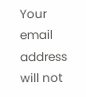Your email address will not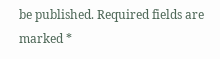be published. Required fields are marked *